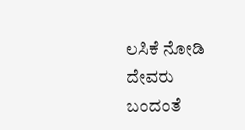ಲಸಿಕೆ ನೋಡಿ ದೇವರು ಬಂದಂತೆ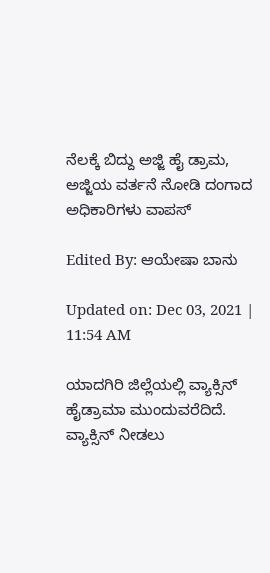ನೆಲಕ್ಕೆ ಬಿದ್ದು ಅಜ್ಜಿ ಹೈ ಡ್ರಾಮ, ಅಜ್ಜಿಯ ವರ್ತನೆ‌ ನೋಡಿ ದಂಗಾದ ಅಧಿಕಾರಿಗಳು ವಾಪಸ್

Edited By: ಆಯೇಷಾ ಬಾನು

Updated on: Dec 03, 2021 | 11:54 AM

ಯಾದಗಿರಿ ಜಿಲ್ಲೆಯಲ್ಲಿ ‌ವ್ಯಾಕ್ಸಿನ್ ಹೈಡ್ರಾಮಾ ‌ಮುಂದುವರೆದಿದೆ. ವ್ಯಾಕ್ಸಿನ್ ನೀಡಲು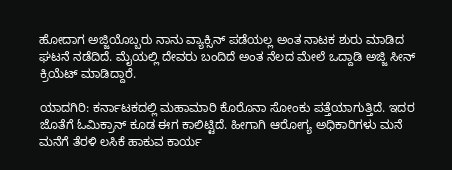ಹೋದಾಗ ಅಜ್ಜಿಯೊಬ್ಬರು ನಾನು ವ್ಯಾಕ್ಸಿನ್ ಪಡೆಯಲ್ಲ ಅಂತ ನಾಟಕ ಶುರು ಮಾಡಿದ ಘಟನೆ ನಡೆದಿದೆ. ಮೈಯಲ್ಲಿ‌‌ ದೇವರು ಬಂದಿದೆ ಅಂತ‌ ನೆಲದ ಮೇಲೆ ಒದ್ದಾಡಿ ಅಜ್ಜಿ ಸೀನ್ ಕ್ರಿಯೆಟ್ ಮಾಡಿದ್ದಾರೆ.

ಯಾದಗಿರಿ: ಕರ್ನಾಟಕದಲ್ಲಿ ಮಹಾಮಾರಿ ಕೊರೊನಾ ಸೋಂಕು ಪತ್ತೆಯಾಗುತ್ತಿದೆ. ಇದರ ಜೊತೆಗೆ ಓಮಿಕ್ರಾನ್ ಕೂಡ ಈಗ ಕಾಲಿಟ್ಟಿದೆ. ಹೀಗಾಗಿ ಆರೋಗ್ಯ ಅಧಿಕಾರಿಗಳು ಮನೆ ಮನೆಗೆ ತೆರಳಿ ಲಸಿಕೆ ಹಾಕುವ ಕಾರ್ಯ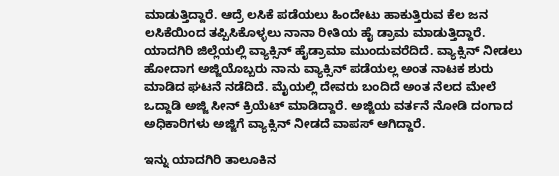ಮಾಡುತ್ತಿದ್ದಾರೆ. ಆದ್ರೆ ಲಸಿಕೆ ಪಡೆಯಲು ಹಿಂದೇಟು ಹಾಕುತ್ತಿರುವ ಕೆಲ ಜನ ಲಸಿಕೆಯಿಂದ ತಪ್ಪಿಸಿಕೊಳ್ಳಲು ನಾನಾ ರೀತಿಯ ಹೈ ಡ್ರಾಮ ಮಾಡುತ್ತಿದ್ದಾರೆ. ಯಾದಗಿರಿ ಜಿಲ್ಲೆಯಲ್ಲಿ ‌ವ್ಯಾಕ್ಸಿನ್ ಹೈಡ್ರಾಮಾ ‌ಮುಂದುವರೆದಿದೆ. ವ್ಯಾಕ್ಸಿನ್ ನೀಡಲು ಹೋದಾಗ ಅಜ್ಜಿಯೊಬ್ಬರು ನಾನು ವ್ಯಾಕ್ಸಿನ್ ಪಡೆಯಲ್ಲ ಅಂತ ನಾಟಕ ಶುರು ಮಾಡಿದ ಘಟನೆ ನಡೆದಿದೆ. ಮೈಯಲ್ಲಿ‌‌ ದೇವರು ಬಂದಿದೆ ಅಂತ‌ ನೆಲದ ಮೇಲೆ ಒದ್ದಾಡಿ ಅಜ್ಜಿ ಸೀನ್ ಕ್ರಿಯೆಟ್ ಮಾಡಿದ್ದಾರೆ. ಅಜ್ಜಿಯ ವರ್ತನೆ‌ ನೋಡಿ ದಂಗಾದ ಅಧಿಕಾರಿಗಳು ಅಜ್ಜಿಗೆ ವ್ಯಾಕ್ಸಿನ್ ನೀಡದೆ ವಾಪಸ್ ಆಗಿದ್ದಾರೆ.

ಇನ್ನು ಯಾದಗಿರಿ ತಾಲೂಕಿನ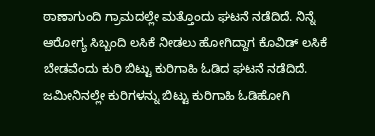ಠಾಣಾಗುಂದಿ ಗ್ರಾಮದಲ್ಲೇ ಮತ್ತೊಂದು ಘಟನೆ ನಡೆದಿದೆ. ನಿನ್ನೆ ಆರೋಗ್ಯ ಸಿಬ್ಬಂದಿ ಲಸಿಕೆ ನೀಡಲು ಹೋಗಿದ್ದಾಗ ಕೊವಿಡ್ ಲಸಿಕೆ ಬೇಡವೆಂದು ಕುರಿ ಬಿಟ್ಟು ಕುರಿಗಾಹಿ ಓಡಿದ ಘಟನೆ ನಡೆದಿದೆ. ಜಮೀನಿನಲ್ಲೇ ಕುರಿಗಳನ್ನು ಬಿಟ್ಟು ಕುರಿಗಾಹಿ ಓಡಿಹೋಗಿ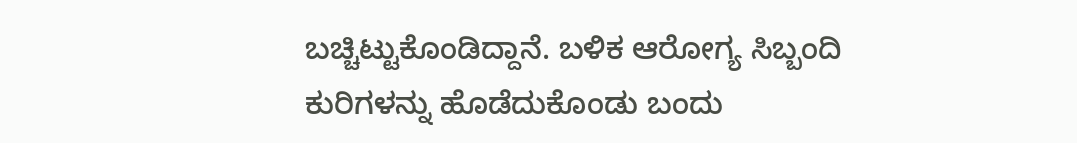ಬಚ್ಚಿಟ್ಟುಕೊಂಡಿದ್ದಾನೆ. ಬಳಿಕ ಆರೋಗ್ಯ ಸಿಬ್ಬಂದಿ ಕುರಿಗಳನ್ನು ಹೊಡೆದುಕೊಂಡು ಬಂದು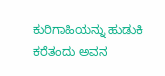ಕುರಿಗಾಹಿಯನ್ನು ಹುಡುಕಿ ಕರೆತಂದು ಅವನ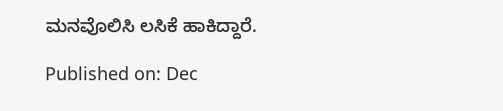ಮನವೊಲಿಸಿ ಲಸಿಕೆ ಹಾಕಿದ್ದಾರೆ.

Published on: Dec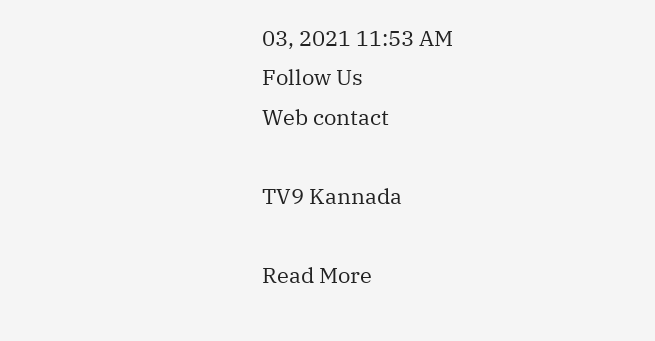03, 2021 11:53 AM
Follow Us
Web contact

TV9 Kannada

Read More